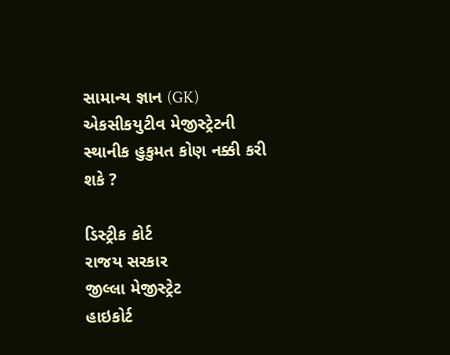સામાન્ય જ્ઞાન (GK)
એકસીકયુટીવ મેજીસ્ટ્રેટની સ્થાનીક હુકુમત કોણ નક્કી કરી શકે ?

ડિસ્ટ્રીક કોર્ટ
રાજય સરકાર
જીલ્લા મેજીસ્ટ્રેટ
હાઇકોર્ટ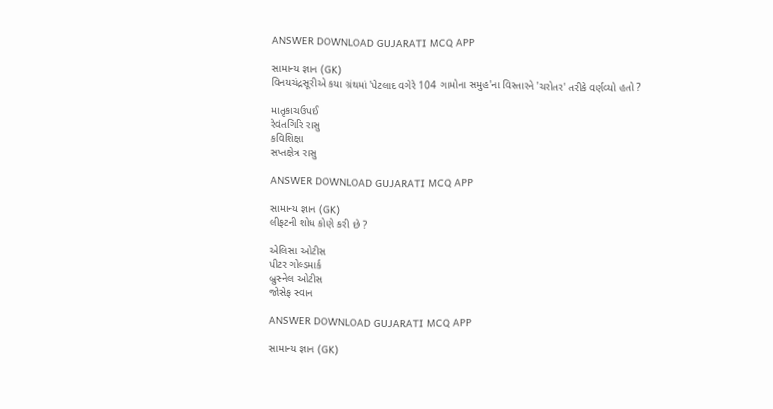ANSWER DOWNLOAD GUJARATI MCQ APP

સામાન્ય જ્ઞાન (GK)
વિનયચંદ્રસૂરીએ કયા ગ્રંથમાં 'પેટલાદ વગેરે 104 ગામોના સમુહ'ના વિસ્તારને 'ચરોતર' તરીકે વર્ણવ્યો હતો ?

માતૃકાચઉપઈ
રેવંતગિરિ રાસુ
કવિશિક્ષા
સપ્તક્ષેત્ર રાસુ

ANSWER DOWNLOAD GUJARATI MCQ APP

સામાન્ય જ્ઞાન (GK)
લીફટની શોધ કોણે કરી છે ?

એલિસા ઓટીસ
પીટર ગોલ્ડમાર્ક
બ્રુસ્નેલ ઓટીસ
જોસેફ સ્વાન

ANSWER DOWNLOAD GUJARATI MCQ APP

સામાન્ય જ્ઞાન (GK)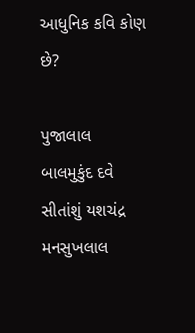આધુનિક કવિ કોણ છે?

પુજાલાલ
બાલમુકુંદ દવે
સીતાંશું યશચંદ્ર
મનસુખલાલ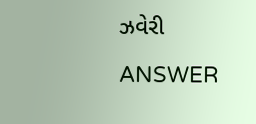ઝવેરી

ANSWER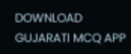DOWNLOAD GUJARATI MCQ APP